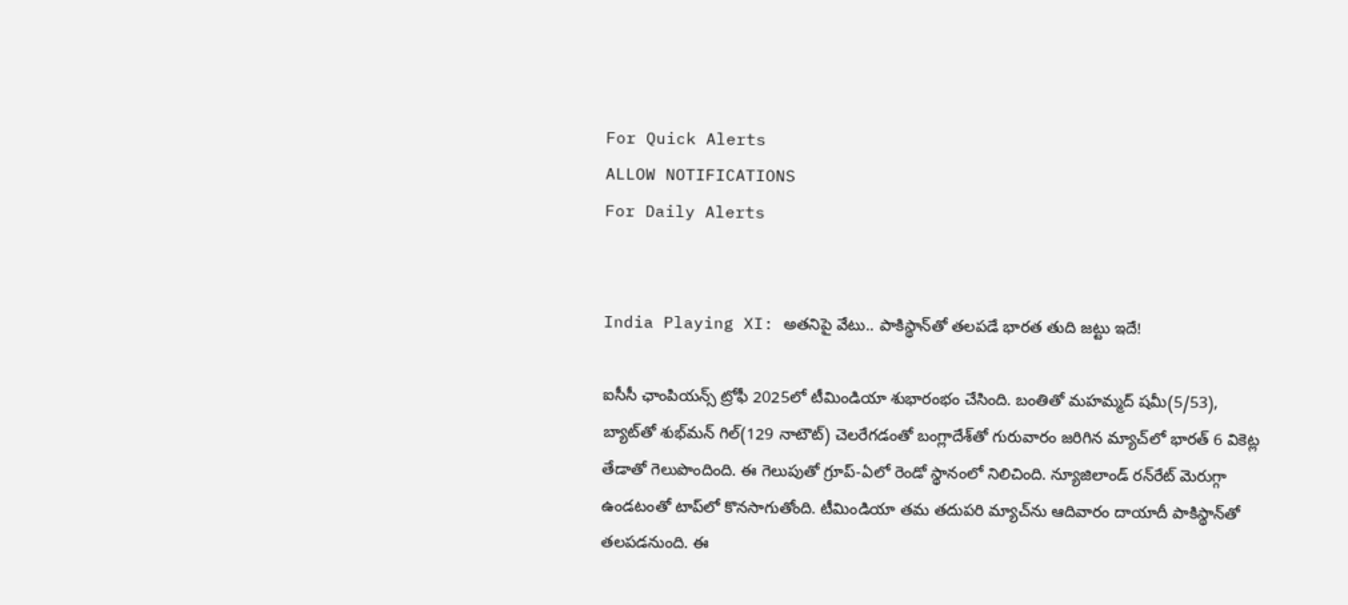For Quick Alerts
ALLOW NOTIFICATIONS
For Daily Alerts


India Playing XI: అతనిపై వేటు.. పాకిస్థాన్‌తో తలపడే భారత తుది జట్టు ఇదే!

ఐసీసీ ఛాంపియన్స్ ట్రోఫీ 2025లో టీమిండియా శుభారంభం చేసింది. బంతితో మహమ్మద్ షమీ(5/53), బ్యాట్‌తో శుభ్‌మన్ గిల్(129 నాటౌట్) చెలరేగడంతో బంగ్లాదేశ్‌‌తో గురువారం జరిగిన మ్యాచ్‌లో భారత్ 6 వికెట్ల తేడాతో గెలుపొందింది. ఈ గెలుపుతో గ్రూప్-ఏలో రెండో స్థానంలో నిలిచింది. న్యూజిలాండ్ రన్‌రేట్ మెరుగ్గా ఉండటంతో టాప్‌లో కొనసాగుతోంది. టీమిండియా తమ తదుపరి మ్యాచ్‌ను ఆదివారం దాయాదీ పాకిస్థాన్‌తో తలపడనుంది. ఈ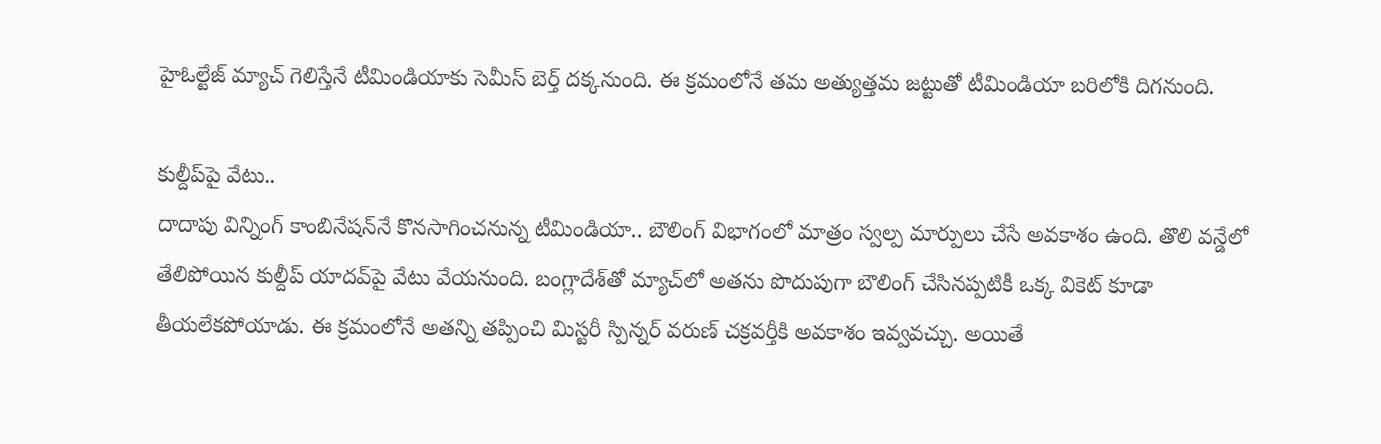హైఓల్టేజ్ మ్యాచ్ గెలిస్తేనే టీమిండియా‌కు సెమీస్ బెర్త్ దక్కనుంది. ఈ క్రమంలోనే తమ అత్యుత్తమ జట్టుతో టీమిండియా బరిలోకి దిగనుంది.

కుల్దీప్‌పై వేటు..
దాదాపు విన్నింగ్ కాంబినేషన్‌నే కొనసాగించనున్న టీమిండియా.. బౌలింగ్ విభాగంలో మాత్రం స్వల్ప మార్పులు చేసే అవకాశం ఉంది. తొలి వన్డేలో తేలిపోయిన కుల్దీప్ యాదవ్‌పై వేటు వేయనుంది. బంగ్లాదేశ్‌తో మ్యాచ్‌లో అతను పొదుపుగా బౌలింగ్ చేసినప్పటికీ ఒక్క వికెట్ కూడా తీయలేకపోయాడు. ఈ క్రమంలోనే అతన్ని తప్పించి మిస్టరీ స్పిన్నర్ వరుణ్ చక్రవర్తీకి అవకాశం ఇవ్వవచ్చు. అయితే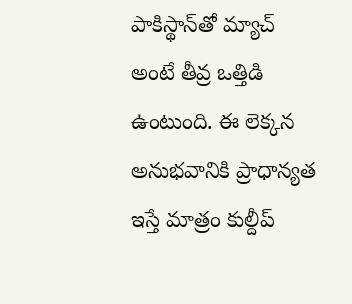పాకిస్థాన్‌‌తో మ్యాచ్ అంటే తీవ్ర ఒత్తిడి ఉంటుంది. ఈ లెక్కన అనుభవానికి ప్రాధాన్యత ఇస్తే మాత్రం కుల్దీప్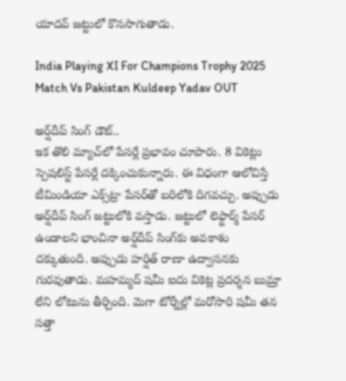యాదవ్ జట్టులో కొనసాగుతాడు.

India Playing XI For Champions Trophy 2025 Match Vs Pakistan Kuldeep Yadav OUT

అర్ష్‌దీప్ సింగ్ డౌట్..
ఇక తొలి మ్యాచ్‌లో పేసర్లే ప్రభావం చూపారు. 8 వికెట్లు స్పెషలిస్ట్ పేసర్లే దక్కించుకున్నారు. ఈ విధంగా ఆలోచిస్తే టీమిండియా ఎక్స్‌ట్రా పేసర్‌తో బరిలోకి దిగవచ్చు. అప్పుడు అర్ష్‌దీప్ సింగ్ జట్టులోకి వస్తాడు. జట్టులో లెఫ్టార్మ్ పేసర్ ఉండాలని భాంచినా అర్ష్‌దీప్ సింగ్‌కు అవకాశం దక్కుతుంది. అప్పుడు హర్షిత్ రాణా ఉద్వాసనకు గురవుతాడు. మహమ్మద్ షమీ ఐదు వికెట్ల ప్రదర్శన బుమ్రా లేని లోటును తీర్చింది. మెగా టోర్నీల్లో మరోసారి షమీ తన సత్తా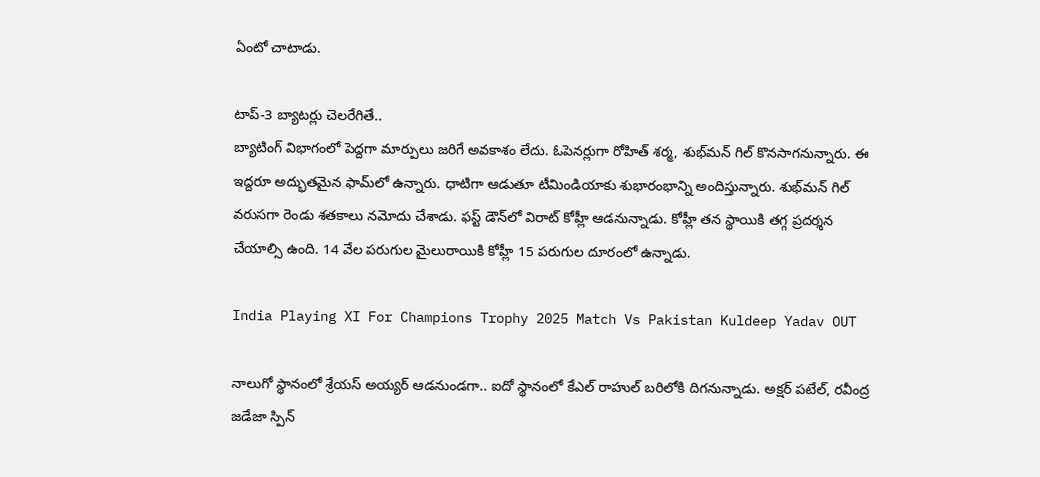ఏంటో చాటాడు.

టాప్-3 బ్యాటర్లు చెలరేగితే..
బ్యాటింగ్ విభాగంలో పెద్దగా మార్పులు జరిగే అవకాశం లేదు. ఓపెనర్లుగా రోహిత్ శర్మ, శుభ్‌మన్ గిల్ కొనసాగనున్నారు. ఈ ఇద్దరూ అద్భుతమైన ఫామ్‌లో ఉన్నారు. ధాటిగా ఆడుతూ టీమిండియాకు శుభారంభాన్ని అందిస్తున్నారు. శుభ్‌మన్ గిల్ వరుసగా రెండు శతకాలు నమోదు చేశాడు. ఫస్ట్ డౌన్‌లో విరాట్ కోహ్లీ ఆడనున్నాడు. కోహ్లీ తన స్థాయికి తగ్గ ప్రదర్శన చేయాల్సి ఉంది. 14 వేల పరుగుల మైలురాయికి కోహ్లీ 15 పరుగుల దూరంలో ఉన్నాడు.

India Playing XI For Champions Trophy 2025 Match Vs Pakistan Kuldeep Yadav OUT

నాలుగో స్థానంలో శ్రేయస్ అయ్యర్ ఆడనుండగా.. ఐదో స్థానంలో కేఎల్ రాహుల్ బరిలోకి దిగనున్నాడు. అక్షర్ పటేల్, రవీంద్ర జడేజా స్పిన్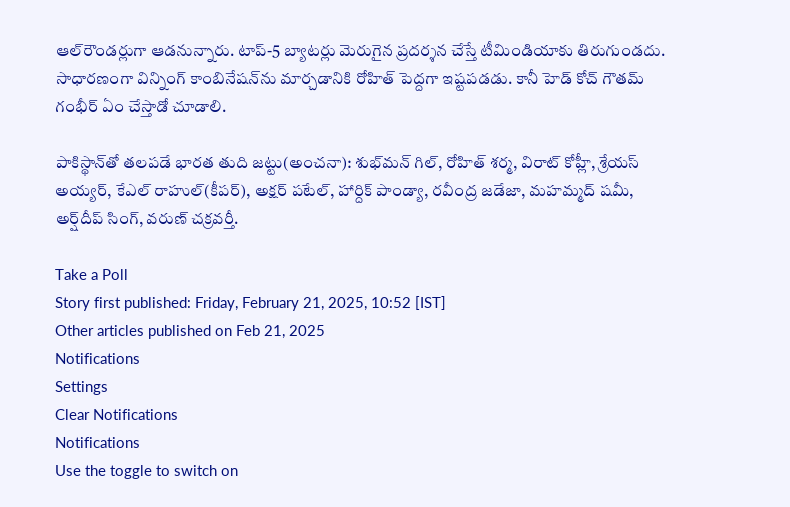ఆల్‌రౌండర్లుగా ఆడనున్నారు. టాప్-5 బ్యాటర్లు మెరుగైన ప్రదర్శన చేస్తే టీమిండియాకు తిరుగుండదు. సాధారణంగా విన్నింగ్ కాంబినేషన్‌ను మార్చడానికి రోహిత్ పెద్దగా ఇష్టపడడు. కానీ హెడ్ కోచ్ గౌతమ్ గంభీర్ ఏం చేస్తాడో చూడాలి.

పాకిస్థాన్‌తో తలపడే భారత తుది జట్టు(అంచనా): శుభ్‌మన్ గిల్, రోహిత్ శర్మ, విరాట్ కోహ్లీ, శ్రేయస్ అయ్యర్, కేఎల్ రాహుల్(కీపర్), అక్షర్ పటేల్, హార్దిక్ పాండ్యా, రవీంద్ర జడేజా, మహమ్మద్ షమీ, అర్ష్‌దీప్ సింగ్, వరుణ్ చక్రవర్తీ.

Take a Poll
Story first published: Friday, February 21, 2025, 10:52 [IST]
Other articles published on Feb 21, 2025
Notifications
Settings
Clear Notifications
Notifications
Use the toggle to switch on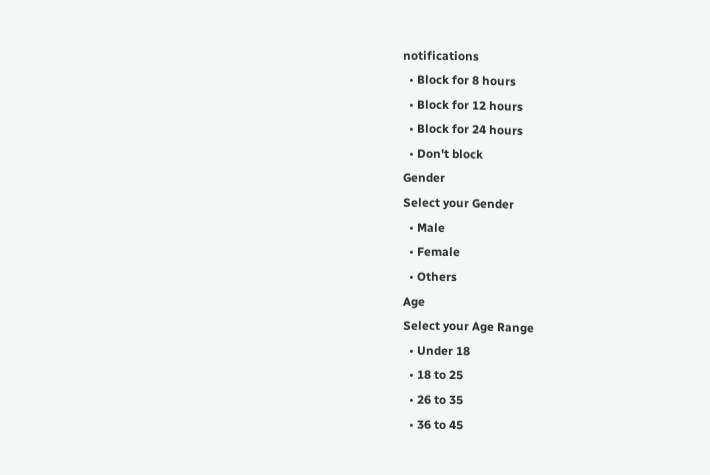notifications
  • Block for 8 hours
  • Block for 12 hours
  • Block for 24 hours
  • Don't block
Gender
Select your Gender
  • Male
  • Female
  • Others
Age
Select your Age Range
  • Under 18
  • 18 to 25
  • 26 to 35
  • 36 to 45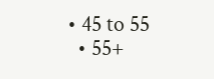• 45 to 55
  • 55+